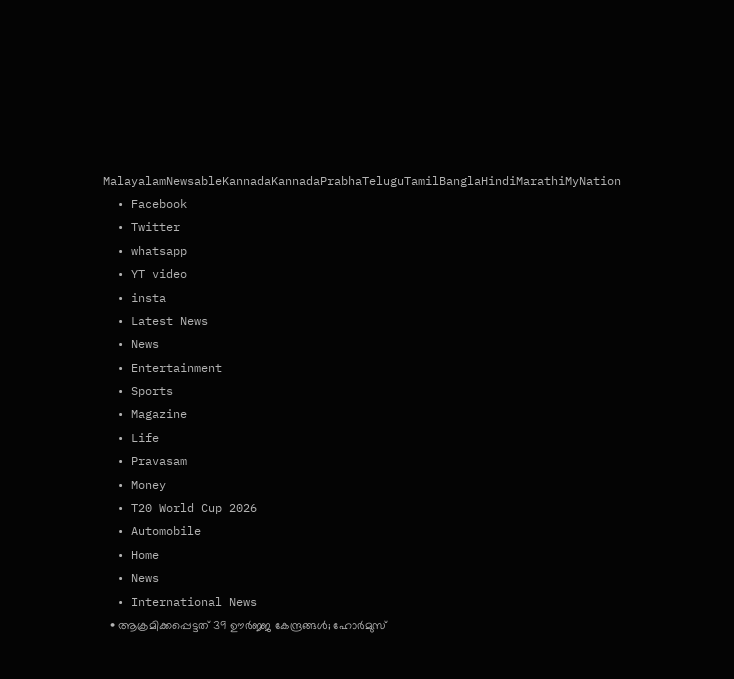MalayalamNewsableKannadaKannadaPrabhaTeluguTamilBanglaHindiMarathiMyNation
  • Facebook
  • Twitter
  • whatsapp
  • YT video
  • insta
  • Latest News
  • News
  • Entertainment
  • Sports
  • Magazine
  • Life
  • Pravasam
  • Money
  • T20 World Cup 2026
  • Automobile
  • Home
  • News
  • International News
  • ആക്രമിക്കപ്പെട്ടത് 39 ഊര്‍ജ്ജ കേന്ദ്രങ്ങള്‍; ഹോര്‍മുസ്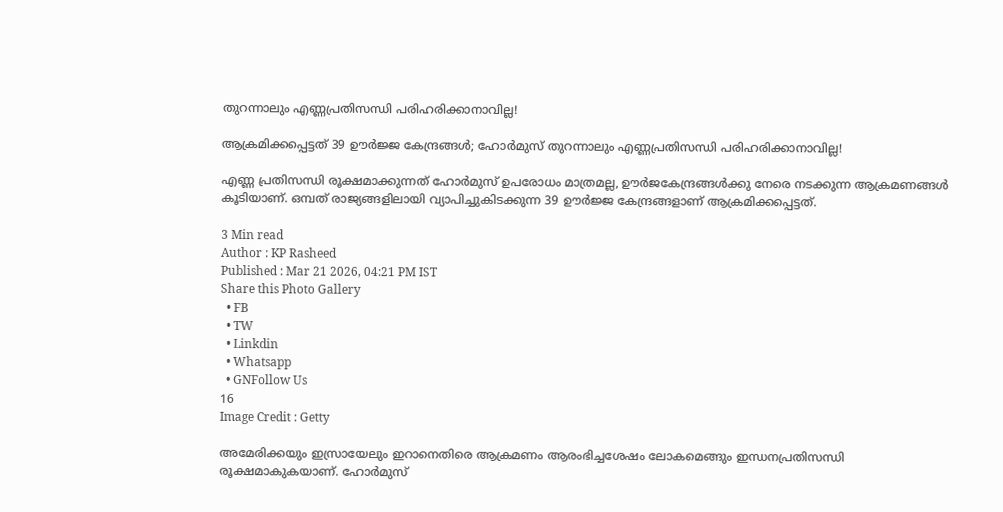തുറന്നാലും എണ്ണപ്രതിസന്ധി പരിഹരിക്കാനാവില്ല!

ആക്രമിക്കപ്പെട്ടത് 39 ഊര്‍ജ്ജ കേന്ദ്രങ്ങള്‍; ഹോര്‍മുസ് തുറന്നാലും എണ്ണപ്രതിസന്ധി പരിഹരിക്കാനാവില്ല!

എണ്ണ പ്രതിസന്ധി രൂക്ഷമാക്കുന്നത് ഹോര്‍മുസ് ഉപരോധം മാത്രമല്ല, ഊര്‍ജകേന്ദ്രങ്ങള്‍ക്കു നേരെ നടക്കുന്ന ആക്രമണങ്ങള്‍ കൂടിയാണ്. ഒമ്പത് രാജ്യങ്ങളിലായി വ്യാപിച്ചുകിടക്കുന്ന 39 ഊര്‍ജ്ജ കേന്ദ്രങ്ങളാണ് ആക്രമിക്കപ്പെട്ടത്.

3 Min read
Author : KP Rasheed
Published : Mar 21 2026, 04:21 PM IST
Share this Photo Gallery
  • FB
  • TW
  • Linkdin
  • Whatsapp
  • GNFollow Us
16
Image Credit : Getty

അമേരിക്കയും ഇസ്രായേലും ഇറാനെതിരെ ആക്രമണം ആരംഭിച്ചശേഷം ലോകമെങ്ങും ഇന്ധനപ്രതിസന്ധി രൂക്ഷമാകുകയാണ്. ഹോര്‍മുസ്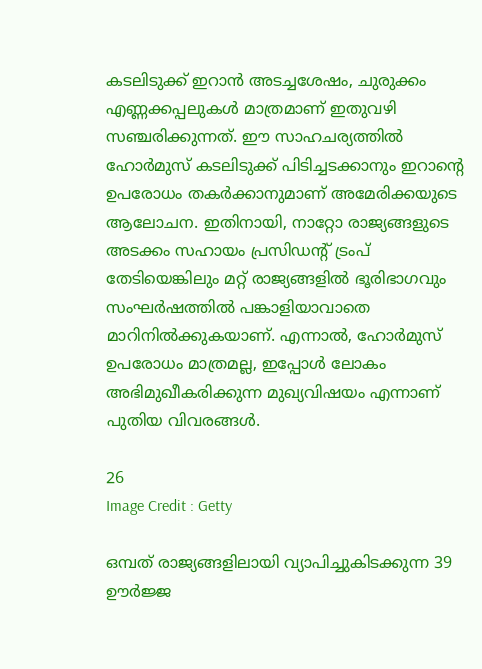കടലിടുക്ക് ഇറാന്‍ അടച്ചശേഷം, ചുരുക്കം എണ്ണക്കപ്പലുകള്‍ മാത്രമാണ് ഇതുവഴി സഞ്ചരിക്കുന്നത്. ഈ സാഹചര്യത്തില്‍ ഹോര്‍മുസ് കടലിടുക്ക് പിടിച്ചടക്കാനും ഇറാന്റെ ഉപരോധം തകര്‍ക്കാനുമാണ് അമേരിക്കയുടെ ആലോചന. ഇതിനായി, നാറ്റോ രാജ്യങ്ങളുടെ അടക്കം സഹായം പ്രസിഡന്റ് ട്രംപ് തേടിയെങ്കിലും മറ്റ് രാജ്യങ്ങളില്‍ ഭൂരിഭാഗവും സംഘര്‍ഷത്തില്‍ പങ്കാളിയാവാതെ മാറിനില്‍ക്കുകയാണ്. എന്നാല്‍, ഹോര്‍മുസ് ഉപരോധം മാത്രമല്ല, ഇപ്പോള്‍ ലോകം അഭിമുഖീകരിക്കുന്ന മുഖ്യവിഷയം എന്നാണ് പുതിയ വിവരങ്ങള്‍.

26
Image Credit : Getty

ഒമ്പത് രാജ്യങ്ങളിലായി വ്യാപിച്ചുകിടക്കുന്ന 39 ഊര്‍ജ്ജ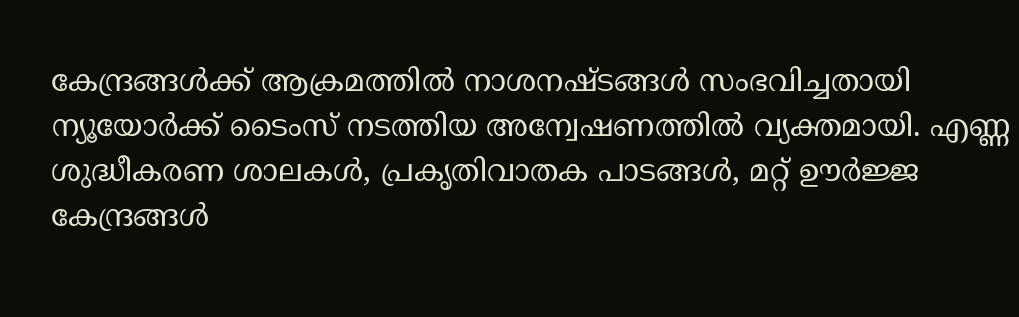കേന്ദ്രങ്ങള്‍ക്ക് ആക്രമത്തില്‍ നാശനഷ്ടങ്ങള്‍ സംഭവിച്ചതായി ന്യൂയോര്‍ക്ക് ടൈംസ് നടത്തിയ അന്വേഷണത്തില്‍ വ്യക്തമായി. എണ്ണ ശുദ്ധീകരണ ശാലകള്‍, പ്രകൃതിവാതക പാടങ്ങള്‍, മറ്റ് ഊര്‍ജ്ജ കേന്ദ്രങ്ങള്‍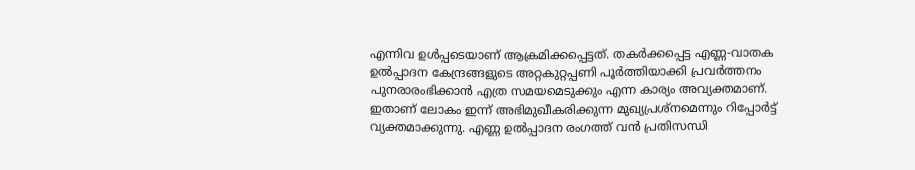എന്നിവ ഉള്‍പ്പടെയാണ് ആക്രമിക്കപ്പെട്ടത്. തകര്‍ക്കപ്പെട്ട എണ്ണ-വാതക ഉല്‍പ്പാദന കേന്ദ്രങ്ങളുടെ അറ്റകുറ്റപ്പണി പൂര്‍ത്തിയാക്കി പ്രവര്‍ത്തനം പുനരാരംഭിക്കാന്‍ എത്ര സമയമെടുക്കും എന്ന കാര്യം അവ്യക്തമാണ്. ഇതാണ് ലോകം ഇന്ന് അഭിമുഖീകരിക്കുന്ന മുഖ്യപ്രശ്‌നമെന്നും റിപ്പോര്‍ട്ട് വ്യക്തമാക്കുന്നു. എണ്ണ ഉല്‍പ്പാദന രംഗത്ത് വന്‍ പ്രതിസന്ധി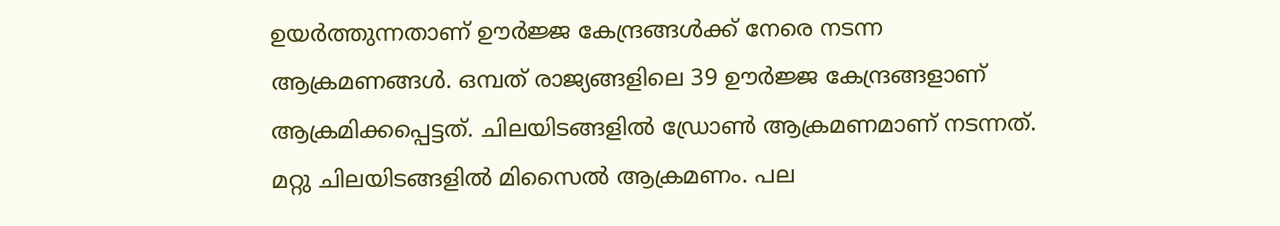ഉയര്‍ത്തുന്നതാണ് ഊര്‍ജ്ജ കേന്ദ്രങ്ങള്‍ക്ക് നേരെ നടന്ന ആക്രമണങ്ങള്‍. ഒമ്പത് രാജ്യങ്ങളിലെ 39 ഊര്‍ജ്ജ കേന്ദ്രങ്ങളാണ് ആക്രമിക്കപ്പെട്ടത്. ചിലയിടങ്ങളില്‍ ഡ്രോണ്‍ ആക്രമണമാണ് നടന്നത്. മറ്റു ചിലയിടങ്ങളില്‍ മിസൈല്‍ ആക്രമണം. പല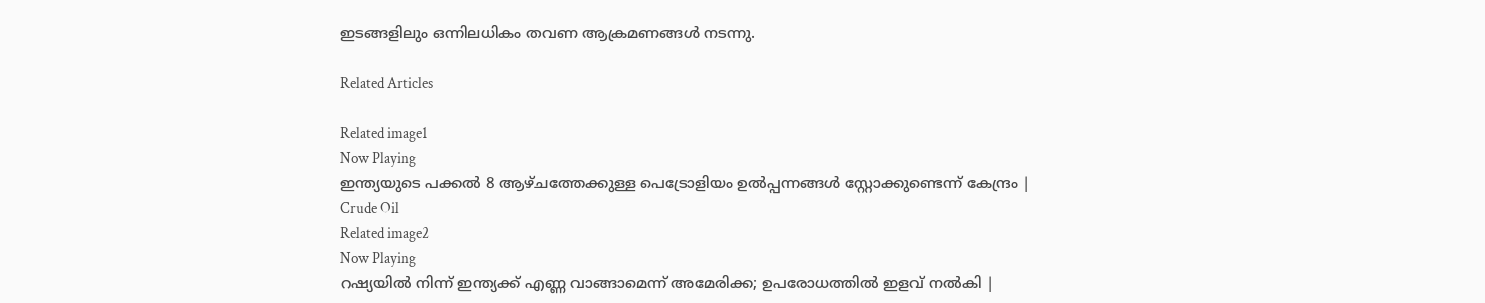ഇടങ്ങളിലും ഒന്നിലധികം തവണ ആക്രമണങ്ങള്‍ നടന്നു.

Related Articles

Related image1
Now Playing
ഇന്ത്യയുടെ പക്കൽ 8 ആഴ്ചത്തേക്കുള്ള പെട്രോളിയം ഉൽപ്പന്നങ്ങൾ സ്റ്റോക്കുണ്ടെന്ന് കേന്ദ്രം | Crude Oil
Related image2
Now Playing
റഷ്യയിൽ നിന്ന് ഇന്ത്യക്ക് എണ്ണ വാങ്ങാമെന്ന് അമേരിക്ക; ഉപരോധത്തിൽ ഇളവ് നൽകി |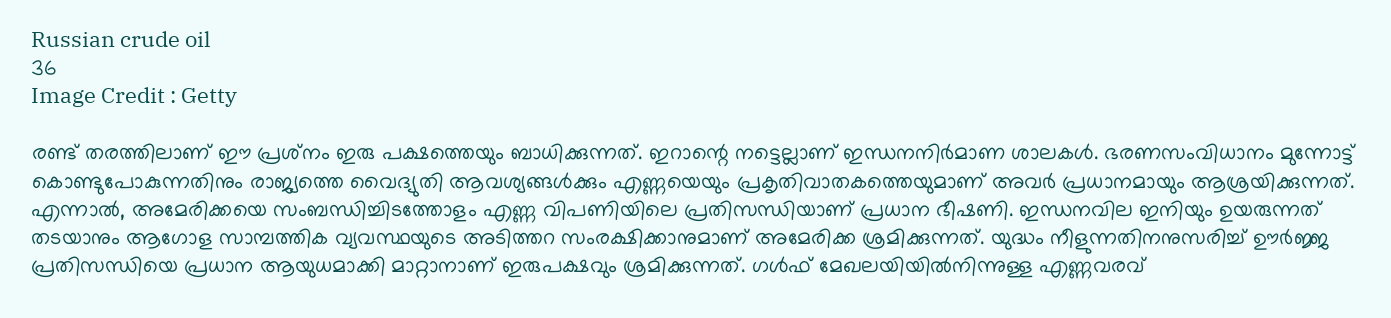Russian crude oil
36
Image Credit : Getty

രണ്ട് തരത്തിലാണ് ഈ പ്രശ്‌നം ഇരു പക്ഷത്തെയും ബാധിക്കുന്നത്. ഇറാന്റെ നട്ടെല്ലാണ് ഇന്ധനനിര്‍മാണ ശാലകള്‍. ഭരണസംവിധാനം മുന്നോട്ട് കൊണ്ടുപോകുന്നതിനും രാജ്യത്തെ വൈദ്യുതി ആവശ്യങ്ങള്‍ക്കും എണ്ണയെയും പ്രകൃതിവാതകത്തെയുമാണ് അവര്‍ പ്രധാനമായും ആശ്രയിക്കുന്നത്. എന്നാല്‍, അമേരിക്കയെ സംബന്ധിച്ചിടത്തോളം എണ്ണ വിപണിയിലെ പ്രതിസന്ധിയാണ് പ്രധാന ഭീഷണി. ഇന്ധനവില ഇനിയും ഉയരുന്നത് തടയാനും ആഗോള സാമ്പത്തിക വ്യവസ്ഥയുടെ അടിത്തറ സംരക്ഷിക്കാനുമാണ് അമേരിക്ക ശ്രമിക്കുന്നത്. യുദ്ധം നീളുന്നതിനനുസരിച്ച് ഊര്‍ജ്ജ പ്രതിസന്ധിയെ പ്രധാന ആയുധമാക്കി മാറ്റാനാണ് ഇരുപക്ഷവും ശ്രമിക്കുന്നത്. ഗള്‍ഫ് മേഖലയിയില്‍നിന്നുള്ള എണ്ണവരവ്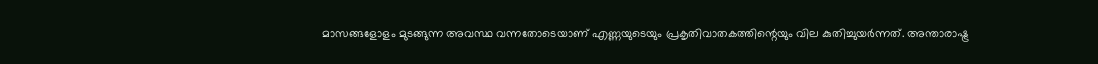മാസങ്ങളോളം മുടങ്ങുന്ന അവസ്ഥ വന്നതോടെയാണ് എണ്ണയുടെയും പ്രകൃതിവാതകത്തിന്റെയും വില കുതിച്ചുയര്‍ന്നത്. അന്താരാഷ്ട്ര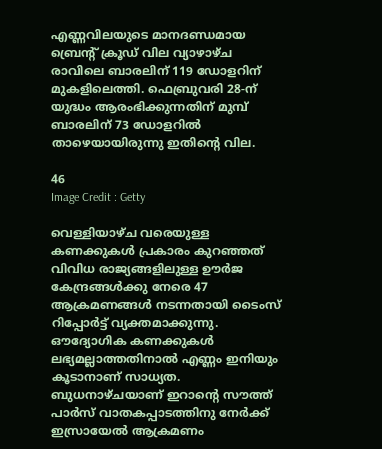എണ്ണവിലയുടെ മാനദണ്ഡമായ ബ്രെന്റ് ക്രൂഡ് വില വ്യാഴാഴ്ച രാവിലെ ബാരലിന് 119 ഡോളറിന് മുകളിലെത്തി. ഫെബ്രുവരി 28-ന് യുദ്ധം ആരംഭിക്കുന്നതിന് മുമ്പ് ബാരലിന് 73 ഡോളറില്‍ താഴെയായിരുന്നു ഇതിന്റെ വില.

46
Image Credit : Getty

വെള്ളിയാഴ്ച വരെയുള്ള കണക്കുകള്‍ പ്രകാരം കുറഞ്ഞത് വിവിധ രാജ്യങ്ങളിലുള്ള ഊര്‍ജ കേന്ദ്രങ്ങള്‍ക്കു നേരെ 47 ആക്രമണങ്ങള്‍ നടന്നതായി ടൈംസ് റിപ്പോര്‍ട്ട് വ്യക്തമാക്കുന്നു. ഔദ്യോഗിക കണക്കുകള്‍ ലഭ്യമല്ലാത്തതിനാല്‍ എണ്ണം ഇനിയും കൂടാനാണ് സാധ്യത. ബുധനാഴ്ചയാണ് ഇറാന്റെ സൗത്ത് പാര്‍സ് വാതകപ്പാടത്തിനു നേര്‍ക്ക് ഇസ്രായേല്‍ ആക്രമണം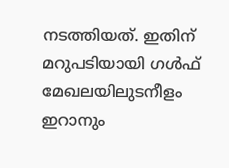നടത്തിയത്. ഇതിന് മറുപടിയായി ഗള്‍ഫ് മേഖലയിലുടനീളം ഇറാനും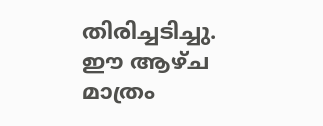തിരിച്ചടിച്ചു. ഈ ആഴ്ച മാത്രം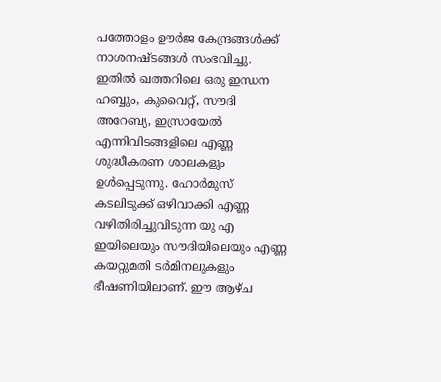പത്തോളം ഊര്‍ജ കേന്ദ്രങ്ങള്‍ക്ക് നാശനഷ്ടങ്ങള്‍ സംഭവിച്ചു. ഇതില്‍ ഖത്തറിലെ ഒരു ഇന്ധന ഹബ്ബും, കുവൈറ്റ്, സൗദി അറേബ്യ, ഇസ്രായേല്‍ എന്നിവിടങ്ങളിലെ എണ്ണ ശുദ്ധീകരണ ശാലകളും ഉള്‍പ്പെടുന്നു. ഹോര്‍മുസ് കടലിടുക്ക് ഒഴിവാക്കി എണ്ണ വഴിതിരിച്ചുവിടുന്ന യു എ ഇയിലെയും സൗദിയിലെയും എണ്ണ കയറ്റുമതി ടര്‍മിനലുകളും ഭീഷണിയിലാണ്. ഈ ആഴ്ച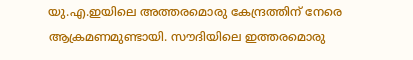യു.എ.ഇയിലെ അത്തരമൊരു കേന്ദ്രത്തിന് നേരെ ആക്രമണമുണ്ടായി. സൗദിയിലെ ഇത്തരമൊരു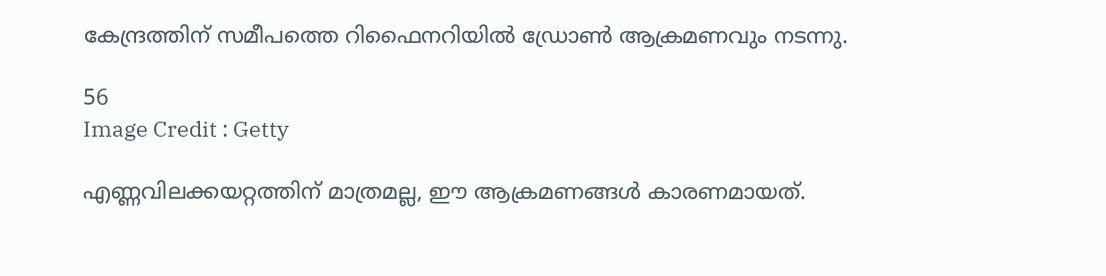കേന്ദ്രത്തിന് സമീപത്തെ റിഫൈനറിയില്‍ ഡ്രോണ്‍ ആക്രമണവും നടന്നു.

56
Image Credit : Getty

എണ്ണവിലക്കയറ്റത്തിന് മാത്രമല്ല, ഈ ആക്രമണങ്ങള്‍ കാരണമായത്.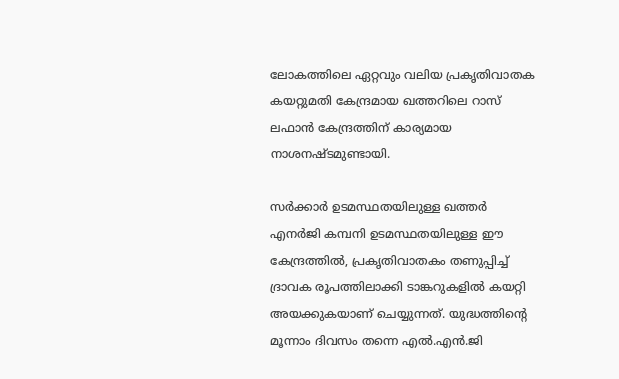ലോകത്തിലെ ഏറ്റവും വലിയ പ്രകൃതിവാതക കയറ്റുമതി കേന്ദ്രമായ ഖത്തറിലെ റാസ് ലഫാന്‍ കേന്ദ്രത്തിന് കാര്യമായ നാശനഷ്ടമുണ്ടായി.

സര്‍ക്കാര്‍ ഉടമസ്ഥതയിലുള്ള ഖത്തര്‍ എനര്‍ജി കമ്പനി ഉടമസ്ഥതയിലുള്ള ഈ കേന്ദ്രത്തില്‍, പ്രകൃതിവാതകം തണുപ്പിച്ച് ദ്രാവക രൂപത്തിലാക്കി ടാങ്കറുകളില്‍ കയറ്റി അയക്കുകയാണ് ചെയ്യുന്നത്. യുദ്ധത്തിന്റെ മൂന്നാം ദിവസം തന്നെ എല്‍.എന്‍.ജി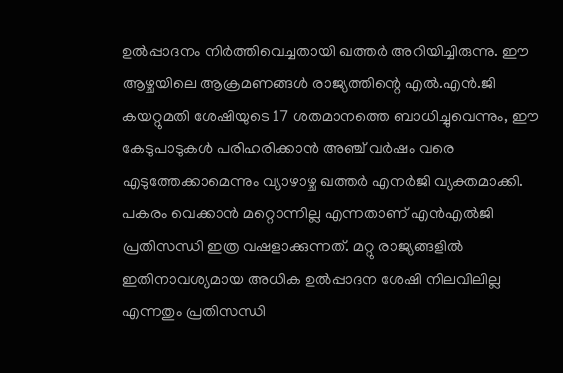ഉല്‍പ്പാദനം നിര്‍ത്തിവെച്ചതായി ഖത്തര്‍ അറിയിച്ചിരുന്നു. ഈ ആഴ്ചയിലെ ആക്രമണങ്ങള്‍ രാജ്യത്തിന്റെ എല്‍.എന്‍.ജി കയറ്റുമതി ശേഷിയുടെ 17 ശതമാനത്തെ ബാധിച്ചുവെന്നും, ഈ കേടുപാടുകള്‍ പരിഹരിക്കാന്‍ അഞ്ച് വര്‍ഷം വരെ എടുത്തേക്കാമെന്നും വ്യാഴാഴ്ച ഖത്തര്‍ എനര്‍ജി വ്യക്തമാക്കി. പകരം വെക്കാന്‍ മറ്റൊന്നില്ല എന്നതാണ് എന്‍എല്‍ജി പ്രതിസന്ധി ഇത്ര വഷളാക്കുന്നത്. മറ്റു രാജ്യങ്ങളില്‍ ഇതിനാവശ്യമായ അധിക ഉല്‍പ്പാദന ശേഷി നിലവിലില്ല എന്നതും പ്രതിസന്ധി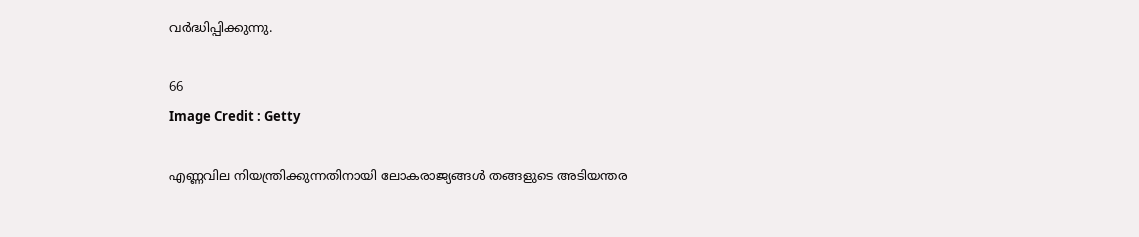വര്‍ദ്ധിപ്പിക്കുന്നു.

66
Image Credit : Getty

എണ്ണവില നിയന്ത്രിക്കുന്നതിനായി ലോകരാജ്യങ്ങള്‍ തങ്ങളുടെ അടിയന്തര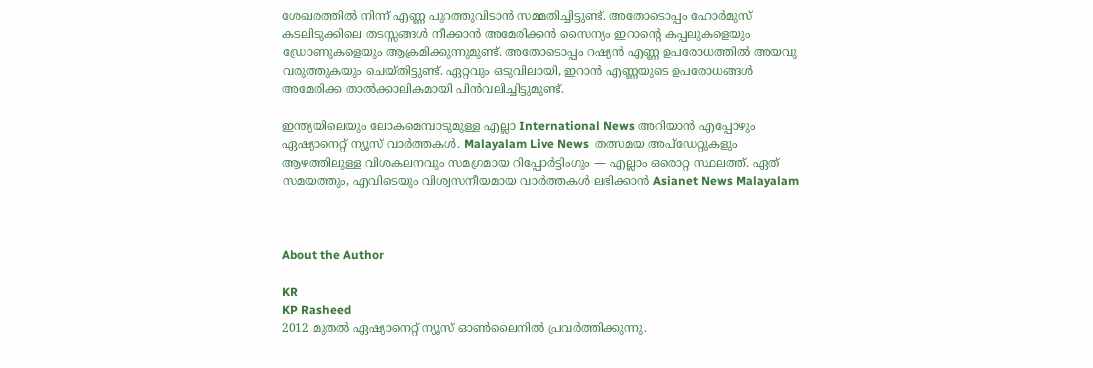ശേഖരത്തില്‍ നിന്ന് എണ്ണ പുറത്തുവിടാന്‍ സമ്മതിച്ചിട്ടുണ്ട്. അതോടൊപ്പം ഹോര്‍മുസ് കടലിടുക്കിലെ തടസ്സങ്ങള്‍ നീക്കാന്‍ അമേരിക്കന്‍ സൈന്യം ഇറാന്റെ കപ്പലുകളെയും ഡ്രോണുകളെയും ആക്രമിക്കുന്നുമുണ്ട്. അതോടൊപ്പം റഷ്യന്‍ എണ്ണ ഉപരോധത്തില്‍ അയവു വരുത്തുകയും ചെയ്തിട്ടുണ്ട്. ഏറ്റവും ഒടുവിലായി, ഇറാന്‍ എണ്ണയുടെ ഉപരോധങ്ങള്‍ അമേരിക്ക താല്‍ക്കാലികമായി പിന്‍വലിച്ചിട്ടുമുണ്ട്.

ഇന്ത്യയിലെയും ലോകമെമ്പാടുമുള്ള എല്ലാ International News അറിയാൻ എപ്പോഴും ഏഷ്യാനെറ്റ് ന്യൂസ് വാർത്തകൾ. Malayalam Live News  തത്സമയ അപ്‌ഡേറ്റുകളും ആഴത്തിലുള്ള വിശകലനവും സമഗ്രമായ റിപ്പോർട്ടിംഗും — എല്ലാം ഒരൊറ്റ സ്ഥലത്ത്. ഏത് സമയത്തും, എവിടെയും വിശ്വസനീയമായ വാർത്തകൾ ലഭിക്കാൻ Asianet News Malayalam



About the Author

KR
KP Rasheed
2012 മുതല്‍ ഏഷ്യാനെറ്റ് ന്യൂസ് ഓണ്‍ലൈനില്‍ പ്രവര്‍ത്തിക്കുന്നു.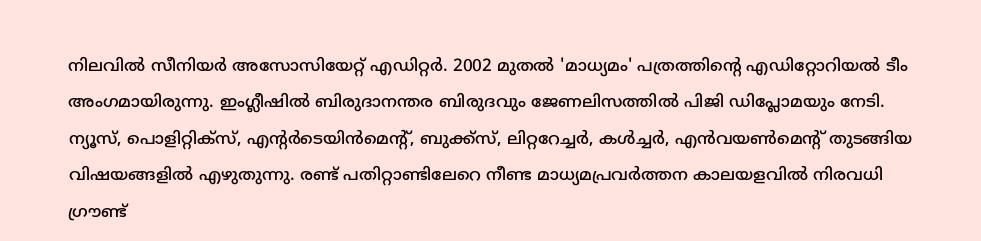നിലവില്‍ സീനിയര്‍ അസോസിയേറ്റ് എഡിറ്റര്‍. 2002 മുതല്‍ 'മാധ്യമം' പത്രത്തിന്റെ എഡിറ്റോറിയല്‍ ടീം അംഗമായിരുന്നു. ഇംഗ്ലീഷില്‍ ബിരുദാനന്തര ബിരുദവും ജേണലിസത്തില്‍ പിജി ഡിപ്ലോമയും നേടി. ന്യൂസ്, പൊളിറ്റിക്‌സ്, എന്റര്‍ടെയിന്‍മെന്റ്, ബുക്ക്‌സ്, ലിറ്ററേച്ചര്‍, കള്‍ച്ചര്‍, എന്‍വയണ്‍മെന്റ് തുടങ്ങിയ വിഷയങ്ങളില്‍ എഴുതുന്നു. രണ്ട് പതിറ്റാണ്ടിലേറെ നീണ്ട മാധ്യമപ്രവര്‍ത്തന കാലയളവില്‍ നിരവധി ഗ്രൗണ്ട്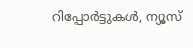റിപ്പോര്‍ട്ടുകള്‍, ന്യൂസ്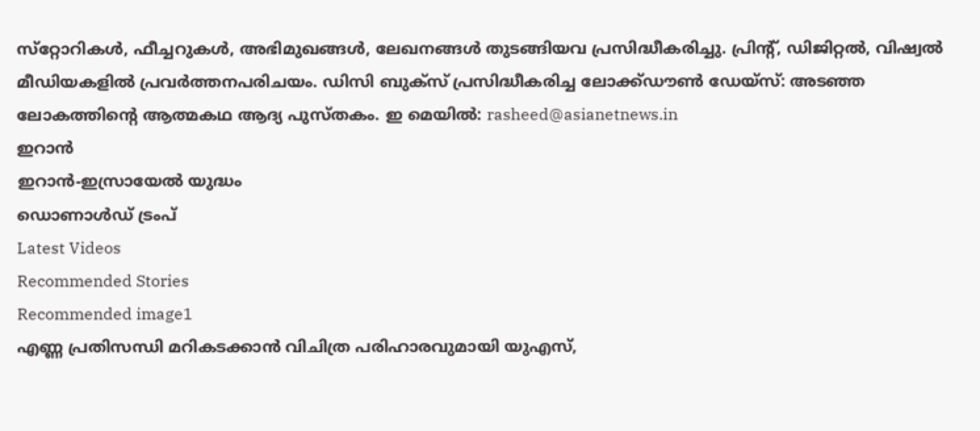സ്‌റ്റോറികള്‍, ഫീച്ചറുകള്‍, അഭിമുഖങ്ങള്‍, ലേഖനങ്ങള്‍ തുടങ്ങിയവ പ്രസിദ്ധീകരിച്ചു. പ്രിന്റ്, ഡിജിറ്റല്‍, വിഷ്വല്‍ മീഡിയകളില്‍ പ്രവര്‍ത്തനപരിചയം. ഡിസി ബുക്സ് പ്രസിദ്ധീകരിച്ച ലോക്ക്ഡൗണ്‍ ഡേയ്സ്: അടഞ്ഞ ലോകത്തിന്റെ ആത്മകഥ ആദ്യ പുസ്തകം. ഇ മെയില്‍: rasheed@asianetnews.in
ഇറാൻ
ഇറാൻ-ഇസ്രായേൽ യുദ്ധം
ഡൊണാൾഡ് ട്രംപ്
Latest Videos
Recommended Stories
Recommended image1
എണ്ണ പ്രതിസന്ധി മറികടക്കാന്‍ വിചിത്ര പരിഹാരവുമായി യുഎസ്,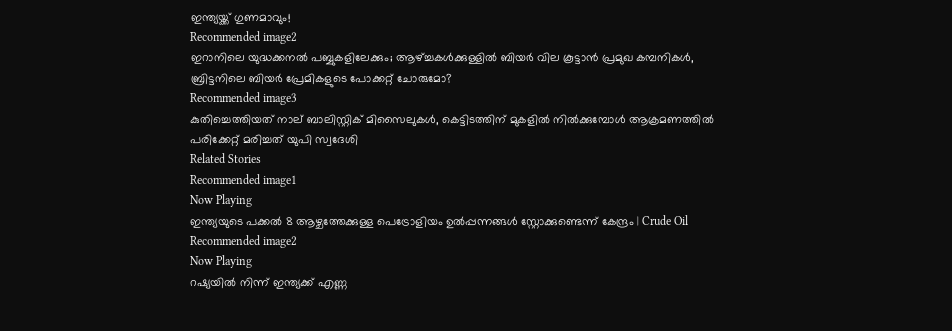ഇന്ത്യയ്ക്ക് ഗുണമാവും!
Recommended image2
ഇറാനിലെ യുദ്ധക്കനല്‍ പബ്ബുകളിലേക്കും; ആഴ്ച്ചകൾക്കുള്ളിൽ ബിയര്‍ വില കൂട്ടാന്‍ പ്രമുഖ കമ്പനികള്‍, ബ്രിട്ടനിലെ ബിയര്‍ പ്രേമികളുടെ പോക്കറ്റ് ചോരുമോ?
Recommended image3
കുതിച്ചെത്തിയത് നാല് ബാലിസ്റ്റിക് മിസൈലുകൾ, കെട്ടിടത്തിന് മുകളിൽ നിൽക്കുമ്പോൾ ആക്രമണത്തിൽ പരിക്കേറ്റ് മരിച്ചത് യുപി സ്വദേശി
Related Stories
Recommended image1
Now Playing
ഇന്ത്യയുടെ പക്കൽ 8 ആഴ്ചത്തേക്കുള്ള പെട്രോളിയം ഉൽപ്പന്നങ്ങൾ സ്റ്റോക്കുണ്ടെന്ന് കേന്ദ്രം | Crude Oil
Recommended image2
Now Playing
റഷ്യയിൽ നിന്ന് ഇന്ത്യക്ക് എണ്ണ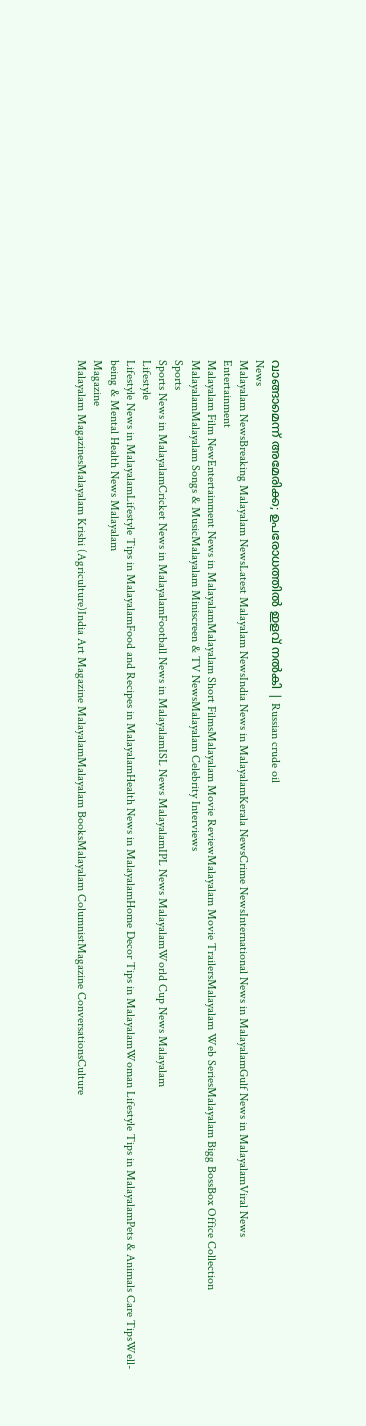വാങ്ങാമെന്ന് അമേരിക്ക; ഉപരോധത്തിൽ ഇളവ് നൽകി | Russian crude oil
News
Malayalam NewsBreaking Malayalam NewsLatest Malayalam NewsIndia News in MalayalamKerala NewsCrime NewsInternational News in MalayalamGulf News in MalayalamViral News
Entertainment
Malayalam Film NewEntertainment News in MalayalamMalayalam Short FilmsMalayalam Movie ReviewMalayalam Movie TrailersMalayalam Web SeriesMalayalam Bigg BossBox Office Collection MalayalamMalayalam Songs & MusicMalayalam Miniscreen & TV NewsMalayalam Celebrity Interviews
Sports
Sports News in MalayalamCricket News in MalayalamFootball News in MalayalamISL News MalayalamIPL News MalayalamWorld Cup News Malayalam
Lifestyle
Lifestyle News in MalayalamLifestyle Tips in MalayalamFood and Recipes in MalayalamHealth News in MalayalamHome Decor Tips in MalayalamWoman Lifestyle Tips in MalayalamPets & Animals Care TipsWell-being & Mental Health News Malayalam
Magazine
Malayalam MagazinesMalayalam Krishi (Agriculture)India Art Magazine MalayalamMalayalam BooksMalayalam ColumnistMagazine ConversationsCulture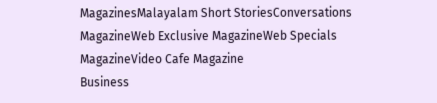MagazinesMalayalam Short StoriesConversations MagazineWeb Exclusive MagazineWeb Specials MagazineVideo Cafe Magazine
Business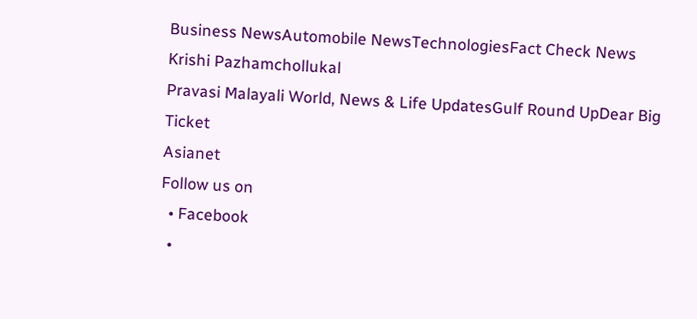Business NewsAutomobile NewsTechnologiesFact Check News
Krishi Pazhamchollukal
Pravasi Malayali World, News & Life UpdatesGulf Round UpDear Big Ticket
Asianet
Follow us on
  • Facebook
  •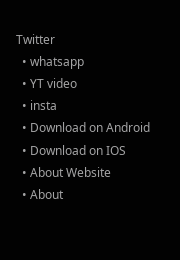Twitter
  • whatsapp
  • YT video
  • insta
  • Download on Android
  • Download on IOS
  • About Website
  • About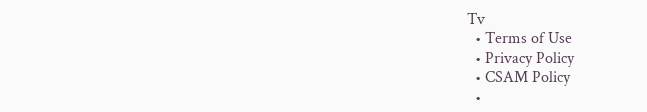Tv
  • Terms of Use
  • Privacy Policy
  • CSAM Policy
  •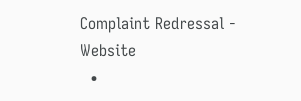Complaint Redressal - Website
  •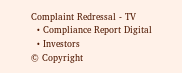Complaint Redressal - TV
  • Compliance Report Digital
  • Investors
© Copyright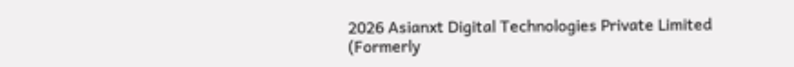2026 Asianxt Digital Technologies Private Limited (Formerly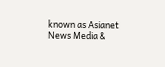known as Asianet News Media &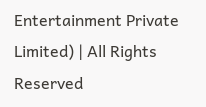Entertainment Private Limited) | All Rights Reserved